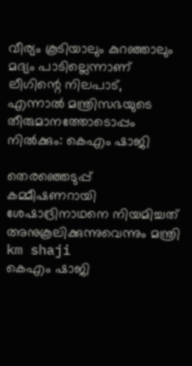വീര്യം കൂടിയാലും കുറഞ്ഞാലും മദ്യം പാടില്ലെന്നാണ് ലീഗിന്റെ നിലപാട്, എന്നാല്‍ മന്ത്രിസഭയുടെ തീരുമാനത്തോടൊപ്പം നില്‍ക്കും: കെഎം ഷാജി

തെരഞ്ഞെടുപ്പ് കമ്മീഷണറായി ശേഷാദ്രിനാഥനെ നിയമിച്ചത് അനുകൂലിക്കുന്നുവെന്നും മന്ത്രി
km shaji
കെഎം ഷാജി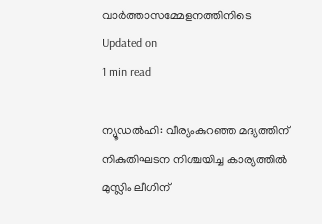വാര്‍ത്താസമ്മേളനത്തിനിടെ
Updated on
1 min read

ന്യൂഡല്‍ഹി: വീര്യംകുറഞ്ഞ മദ്യത്തിന് നികുതിഘടന നിശ്ചയിച്ച കാര്യത്തില്‍ മുസ്ലിം ലീഗിന്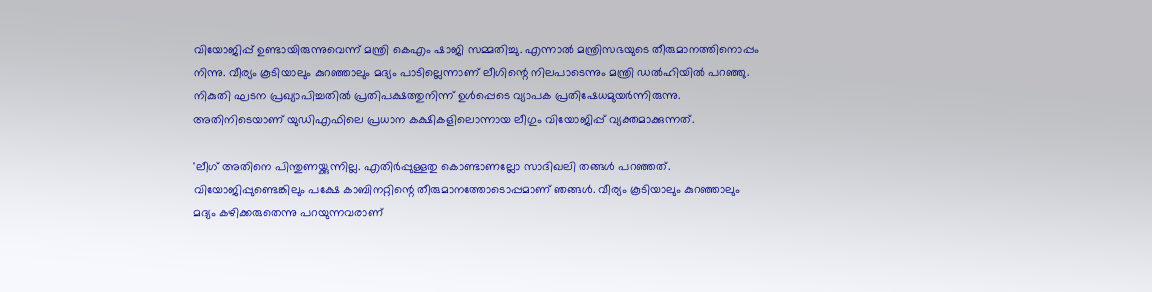വിയോജിപ്പ് ഉണ്ടായിരുന്നുവെന്ന് മന്ത്രി കെഎം ഷാജി സമ്മതിച്ചു. എന്നാല്‍ മന്ത്രിസഭയുടെ തീരുമാനത്തിനൊപ്പം നിന്നു. വീര്യം കൂടിയാലും കുറഞ്ഞാലും മദ്യം പാടില്ലെന്നാണ് ലീഗിന്റെ നിലപാടെന്നും മന്ത്രി ഡല്‍ഹിയില്‍ പറഞ്ഞു. നികുതി ഘടന പ്രഖ്യാപിച്ചതില്‍ പ്രതിപക്ഷത്തുനിന്ന് ഉള്‍പ്പെടെ വ്യാപക പ്രതിഷേധമുയര്‍ന്നിരുന്നു. അതിനിടെയാണ് യുഡിഎഫിലെ പ്രധാന കക്ഷികളിലൊന്നായ ലീഗും വിയോജിപ്പ് വ്യക്തമാക്കുന്നത്.

'ലീഗ് അതിനെ പിന്തുണയ്ക്കുന്നില്ല. എതിര്‍പ്പുള്ളതു കൊണ്ടാണല്ലോ സാദിഖലി തങ്ങള്‍ പറഞ്ഞത്. വിയോജിപ്പുണ്ടെങ്കിലും പക്ഷേ കാബിനറ്റിന്റെ തീരുമാനത്തോടൊപ്പമാണ് ഞങ്ങള്‍. വീര്യം കൂടിയാലും കുറഞ്ഞാലും മദ്യം കഴിക്കരുതെന്നു പറയുന്നവരാണ്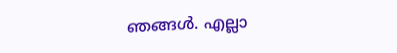ഞങ്ങള്‍. എല്ലാ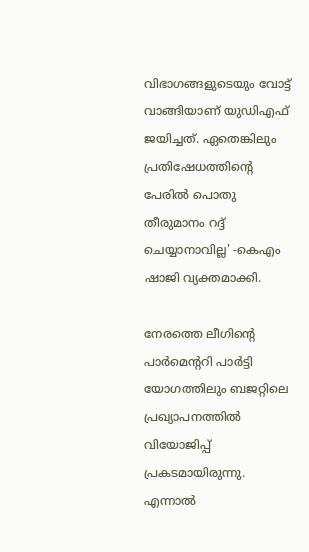വിഭാഗങ്ങളുടെയും വോട്ട് വാങ്ങിയാണ് യുഡിഎഫ് ജയിച്ചത്. ഏതെങ്കിലും പ്രതിഷേധത്തിന്റെ പേരില്‍ പൊതു തീരുമാനം റദ്ദ് ചെയ്യാനാവില്ല' -കെഎം ഷാജി വ്യക്തമാക്കി.

നേരത്തെ ലീഗിന്റെ പാര്‍മെന്ററി പാര്‍ട്ടി യോഗത്തിലും ബജറ്റിലെ പ്രഖ്യാപനത്തില്‍ വിയോജിപ്പ് പ്രകടമായിരുന്നു. എന്നാല്‍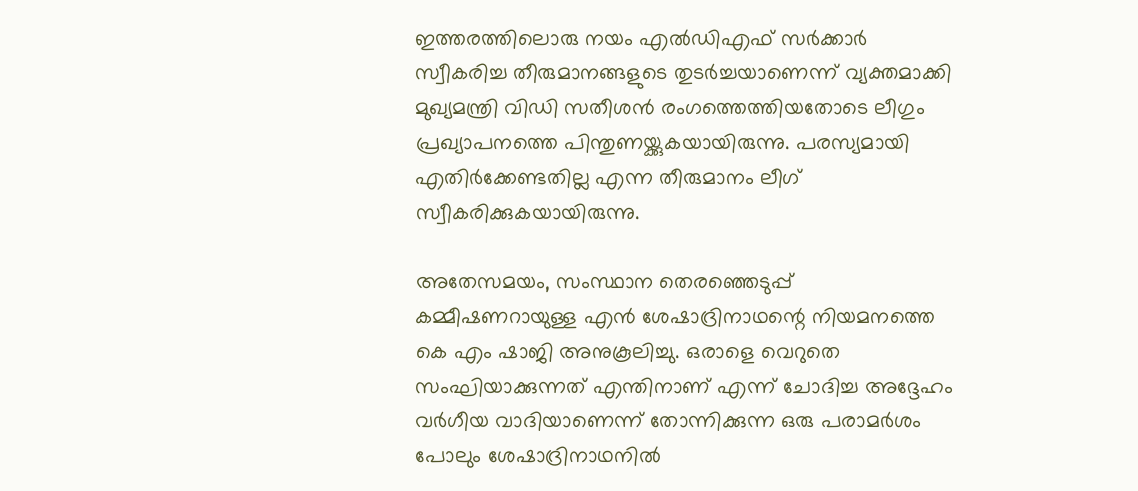ഇത്തരത്തിലൊരു നയം എല്‍ഡിഎഫ് സര്‍ക്കാര്‍ സ്വീകരിച്ച തീരുമാനങ്ങളുടെ തുടര്‍ച്ചയാണെന്ന് വ്യക്തമാക്കി മുഖ്യമന്ത്രി വിഡി സതീശന്‍ രംഗത്തെത്തിയതോടെ ലീഗും പ്രഖ്യാപനത്തെ പിന്തുണയ്ക്കുകയായിരുന്നു. പരസ്യമായി എതിര്‍ക്കേണ്ടതില്ല എന്ന തീരുമാനം ലീഗ് സ്വീകരിക്കുകയായിരുന്നു.

അതേസമയം, സംസ്ഥാന തെരഞ്ഞെടുപ്പ് കമ്മീഷണറായുള്ള എന്‍ ശേഷാദ്രിനാഥന്റെ നിയമനത്തെ കെ എം ഷാജി അനുകൂലിച്ചു. ഒരാളെ വെറുതെ സംഘിയാക്കുന്നത് എന്തിനാണ് എന്ന് ചോദിച്ച അദ്ദേഹം വര്‍ഗീയ വാദിയാണെന്ന് തോന്നിക്കുന്ന ഒരു പരാമര്‍ശം പോലും ശേഷാദ്രിനാഥനില്‍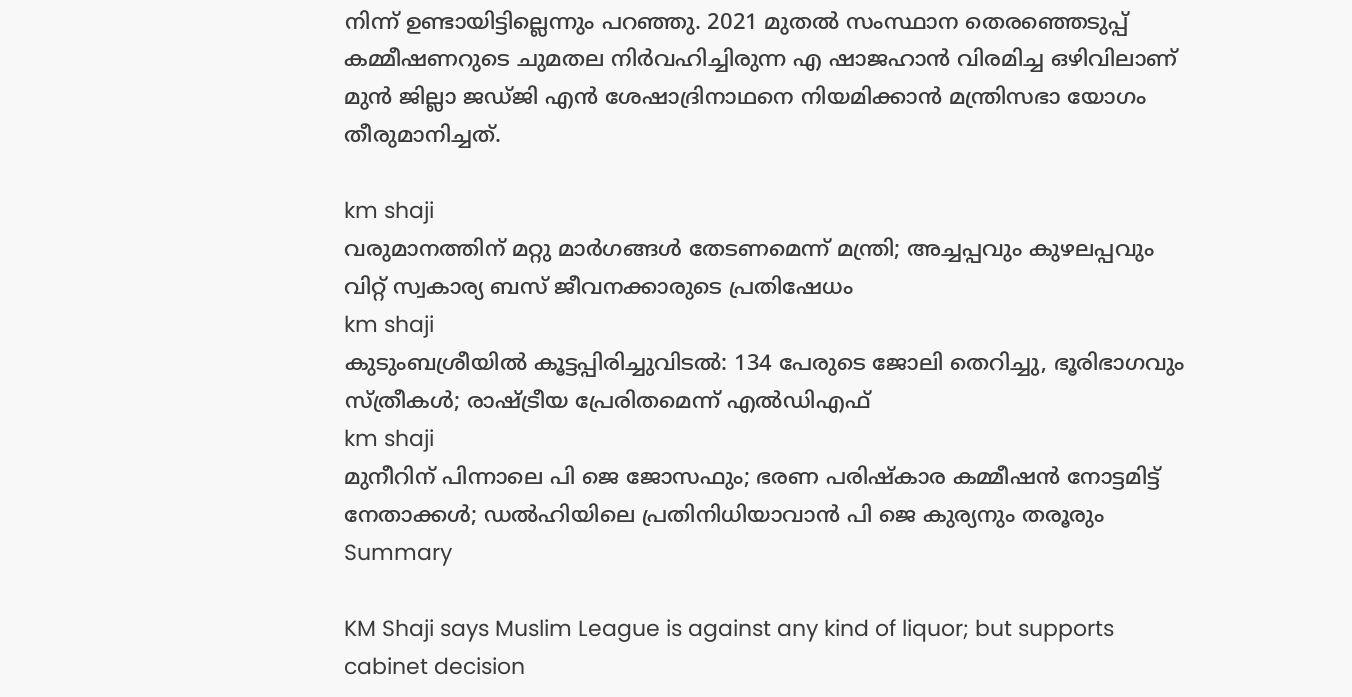നിന്ന് ഉണ്ടായിട്ടില്ലെന്നും പറഞ്ഞു. 2021 മുതല്‍ സംസ്ഥാന തെരഞ്ഞെടുപ്പ് കമ്മീഷണറുടെ ചുമതല നിര്‍വഹിച്ചിരുന്ന എ ഷാജഹാന്‍ വിരമിച്ച ഒഴിവിലാണ് മുന്‍ ജില്ലാ ജഡ്ജി എന്‍ ശേഷാദ്രിനാഥനെ നിയമിക്കാന്‍ മന്ത്രിസഭാ യോഗം തീരുമാനിച്ചത്.

km shaji
വരുമാനത്തിന് മറ്റു മാര്‍ഗങ്ങള്‍ തേടണമെന്ന് മന്ത്രി; അച്ചപ്പവും കുഴലപ്പവും വിറ്റ് സ്വകാര്യ ബസ് ജീവനക്കാരുടെ പ്രതിഷേധം
km shaji
കുടുംബശ്രീയിൽ കൂട്ടപ്പിരിച്ചുവിടൽ: 134 പേരുടെ ജോലി തെറിച്ചു, ഭൂരിഭാഗവും സ്ത്രീകൾ; രാഷ്ട്രീയ പ്രേരിതമെന്ന് എൽഡിഎഫ്
km shaji
മുനീറിന് പിന്നാലെ പി ജെ ജോസഫും; ഭരണ പരിഷ്‌കാര കമ്മീഷന്‍ നോട്ടമിട്ട് നേതാക്കൾ; ഡല്‍ഹിയിലെ പ്രതിനിധിയാവാന്‍ പി ജെ കുര്യനും തരൂരും
Summary

KM Shaji says Muslim League is against any kind of liquor; but supports cabinet decision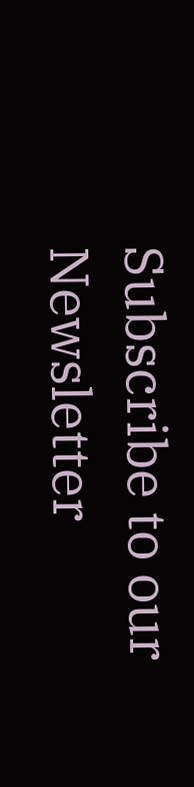Subscribe to our Newsletter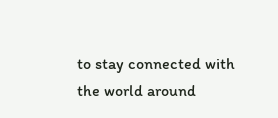to stay connected with the world around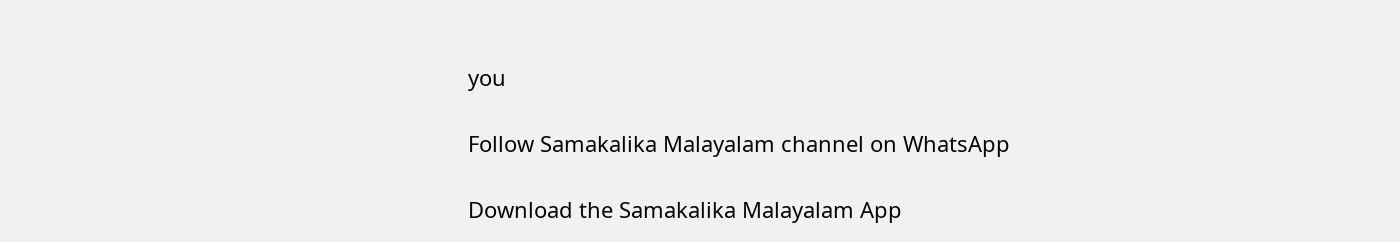you

Follow Samakalika Malayalam channel on WhatsApp

Download the Samakalika Malayalam App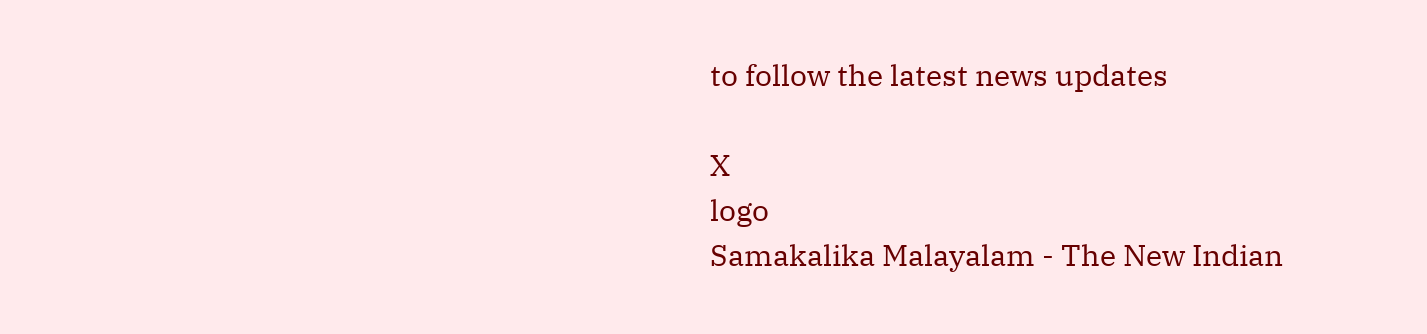to follow the latest news updates

X
logo
Samakalika Malayalam - The New Indian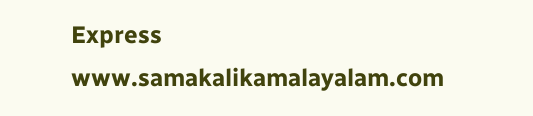Express
www.samakalikamalayalam.com